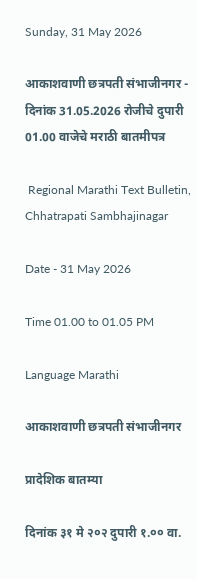Sunday, 31 May 2026

आकाशवाणी छत्रपती संभाजीनगर - दिनांक 31.05.2026 रोजीचे दुपारी 01.00 वाजेचे मराठी बातमीपत्र

 Regional Marathi Text Bulletin, Chhatrapati Sambhajinagar

Date - 31 May 2026

Time 01.00 to 01.05 PM

Language Marathi

आकाशवाणी छत्रपती संभाजीनगर

प्रादेशिक बातम्या

दिनांक ३१ मे २०२ दुपारी १.०० वा.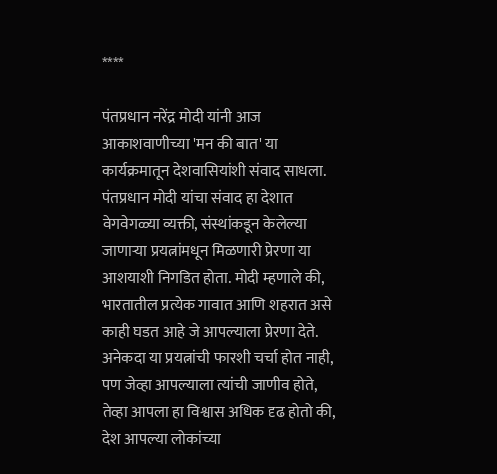****

पंतप्रधान नरेंद्र मोदी यांनी आज आकाशवाणीच्या 'मन की बात' या कार्यक्रमातून देशवासियांशी संवाद साधला. पंतप्रधान मोदी यांचा संवाद हा देशात वेगवेगळ्या व्यक्ती, संस्थांकडून केलेल्या जाणाऱ्या प्रयत्नांमधून मिळणारी प्रेरणा या आशयाशी निगडित होता. मोदी म्हणाले की, भारतातील प्रत्येक गावात आणि शहरात असे काही घडत आहे जे आपल्याला प्रेरणा देते. अनेकदा या प्रयत्नांची फारशी चर्चा होत नाही, पण जेव्हा आपल्याला त्यांची जाणीव होते, तेव्हा आपला हा विश्वास अधिक दृढ होतो की, देश आपल्या लोकांच्या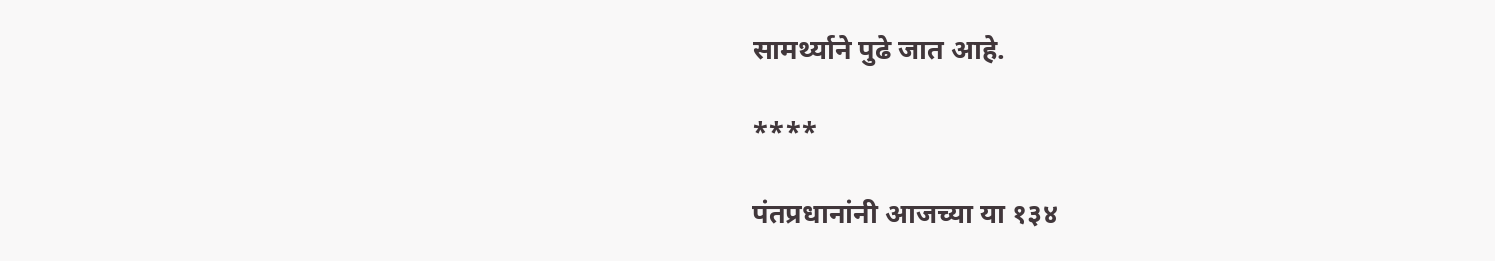सामर्थ्याने पुढे जात आहे.

****

पंतप्रधानांनी आजच्या या १३४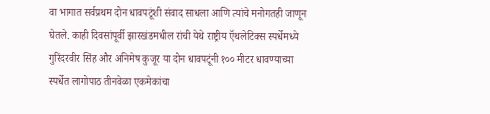वा भागात सर्वप्रथम दोन धावपटूंशी संवाद साधला आणि त्यांचे मनोगतही जाणून घेतले. काही दिवसांपूर्वी झारखंडमधील रांची येथे राष्ट्रीय ऍथलेटिक्स स्पर्धेमध्ये गुरिंदरवीर सिंह और अनिमेष कुजूर या दोन धावपटूंनी १०० मीटर धावण्याच्या स्पर्धेत लागोपाठ तीनवेळा एकमेकांचा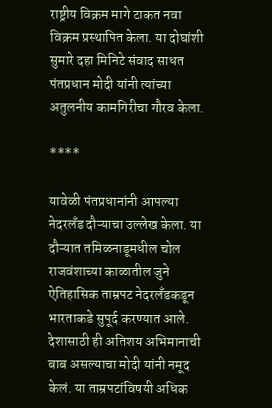राष्ट्रीय विक्रम मागे टाकत नवा विक्रम प्रस्थापित केला. या दोघांशी सुमारे दहा मिनिटे संवाद साधत पंतप्रधान मोदी यांनी त्यांच्या अतुलनीय कामगिरीचा गौरव केला.

****

यावेळी पंतप्रधानांनी आपल्या नेदरलँड दौऱ्याचा उल्लेख केला. या दौऱ्यात तमिळनाडूमधील चोल राजवंशाच्या काळातील जुने ऐतिहासिक ताम्रपट नेदरलँडकडून भारताकडे सुपूर्द करण्यात आले. देशासाठी ही अतिशय अभिमानाची बाब असल्याचा मोदी यांनी नमूद केलं. या ताम्रपटांविषयी अधिक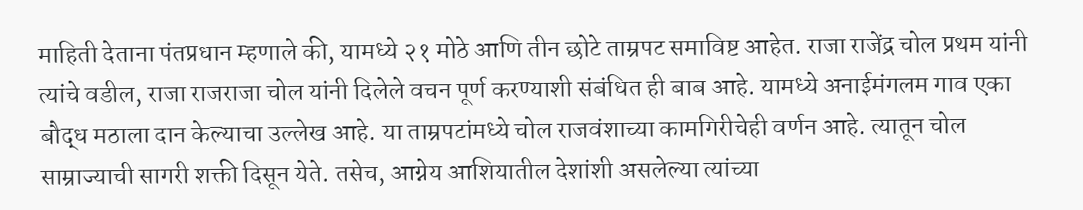माहिती देताना पंतप्रधान म्हणाले की, यामध्ये २१ मोठे आणि तीन छोटे ताम्रपट समाविष्ट आहेत. राजा राजेंद्र चोल प्रथम यांनी त्यांचे वडील, राजा राजराजा चोल यांनी दिलेले वचन पूर्ण करण्याशी संबंधित ही बाब आहे. यामध्ये अनाईमंगलम गाव एका बौद्ध मठाला दान केल्याचा उल्लेख आहे. या ताम्रपटांमध्ये चोल राजवंशाच्या कामगिरीचेही वर्णन आहे. त्यातून चोल साम्राज्याची सागरी शक्ती दिसून येते. तसेच, आग्नेय आशियातील देशांशी असलेल्या त्यांच्या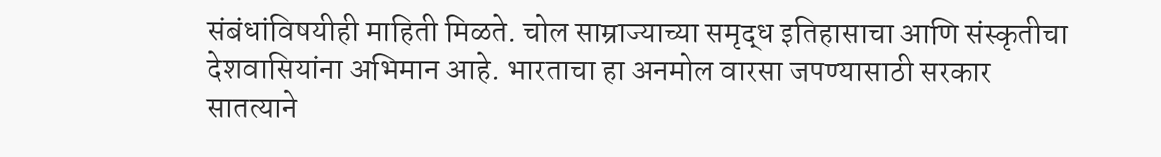संबंधांविषयीही माहिती मिळते. चोल साम्राज्याच्या समृद्ध इतिहासाचा आणि संस्कृतीचा देशवासियांना अभिमान आहे. भारताचा हा अनमोल वारसा जपण्यासाठी सरकार सातत्याने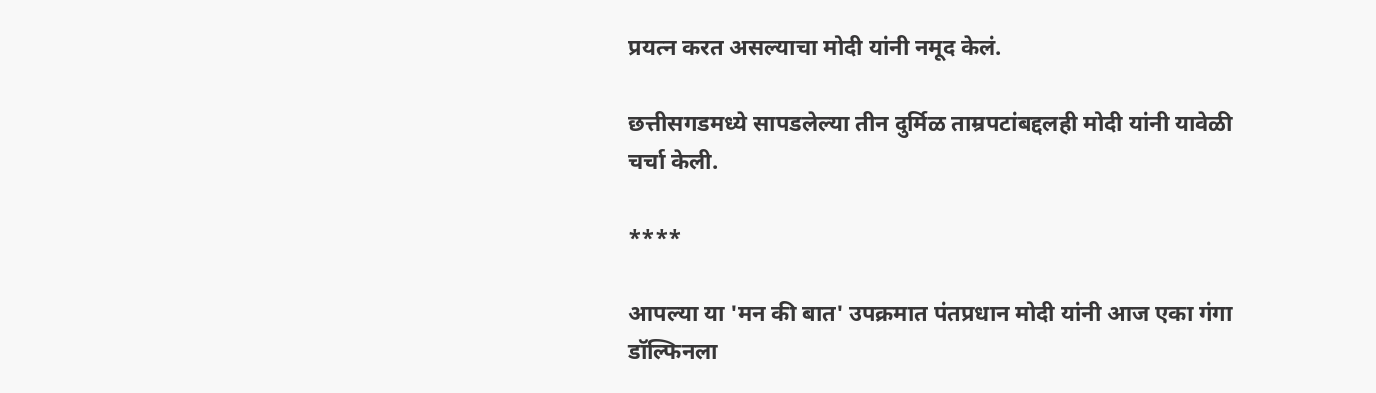प्रयत्न करत असल्याचा मोदी यांनी नमूद केलं.

छत्तीसगडमध्ये सापडलेल्या तीन दुर्मिळ ताम्रपटांबद्दलही मोदी यांनी यावेळी चर्चा केली.

****

आपल्या या 'मन की बात' उपक्रमात पंतप्रधान मोदी यांनी आज एका गंगा डॉल्फिनला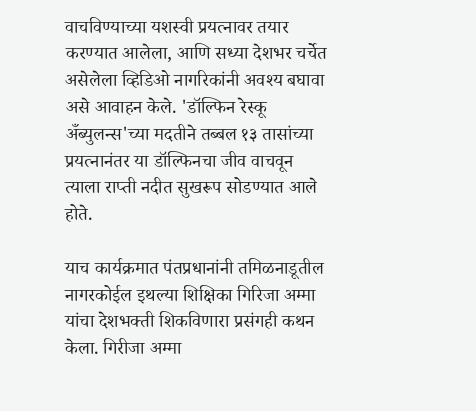वाचविण्याच्या यशस्वी प्रयत्नावर तयार करण्यात आलेला, आणि सध्या देशभर चर्चेत असेलेला व्हिडिओ नागरिकांनी अवश्य बघावा असे आवाहन केले. 'डॉल्फिन रेस्कू अँब्युलन्स'च्या मदतीने तब्बल १३ तासांच्या प्रयत्नानंतर या डॉल्फिनचा जीव वाचवून त्याला राप्ती नदीत सुखरूप सोडण्यात आले होते.

याच कार्यक्रमात पंतप्रधानांनी तमिळनाडूतील नागरकोईल इथल्या शिक्षिका गिरिजा अम्मा यांचा देशभक्ती शिकविणारा प्रसंगही कथन केला. गिरीजा अम्मा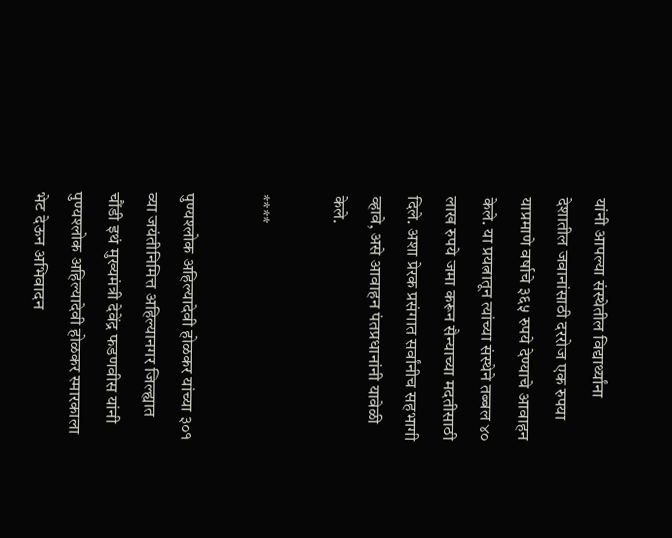यांनी आपल्या संस्थेतील विद्यार्थ्यांना देशातील जवानांसाठी दररोज एक रुपया याप्रमाणे वर्षाचे ३६५ रुपये देण्याचे आवाहन केले. या प्रयत्नातून त्यांच्या संस्थेने तब्बल ४० लाख रुपये जमा करून सैन्याच्या मदतीसाठी दिले. अशा प्रेरक प्रसंगात सर्वांनीच सहभागी व्हावे, असे आवाहन पंतप्रधानांनी यावेळी केले.

****

पुण्यश्लोक अहिल्यादेवी होळकर यांच्या ३०१ व्या जयंतीनिमित्त अहिल्यानगर जिल्ह्यात चौंडी इथं मुख्यमंत्री देवेंद्र फडणवीस यांनी पुण्यश्लोक अहिल्यादेवी होळकर स्मारकाला भेट देऊन अभिवादन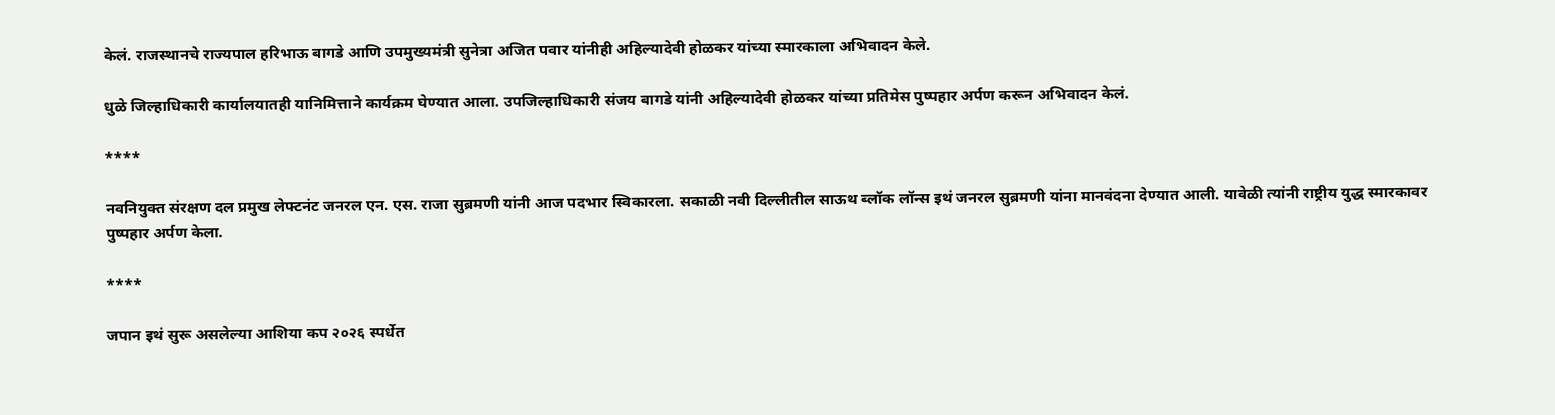केलं. राजस्थानचे राज्यपाल हरिभाऊ बागडे आणि उपमुख्यमंत्री सुनेत्रा अजित पवार यांनीही अहिल्यादेवी होळकर यांच्या स्मारकाला अभिवादन केले.

धुळे जिल्हाधिकारी कार्यालयातही यानिमित्ताने कार्यक्रम घेण्यात आला. उपजिल्हाधिकारी संजय बागडे यांनी अहिल्यादेवी होळकर यांच्या प्रतिमेस पुष्पहार अर्पण करून अभिवादन केलं.

****

नवनियुक्त संरक्षण दल प्रमुख लेफ्टनंट जनरल एन. एस. राजा सुब्रमणी यांनी आज पदभार स्विकारला. सकाळी नवी दिल्लीतील साऊथ ब्लॉक लॉन्स इथं जनरल सुब्रमणी यांना मानवंदना देण्यात आली. यावेळी त्यांनी राष्ट्रीय युद्ध स्मारकावर पुष्पहार अर्पण केला.

****

जपान इथं सुरू असलेल्या आशिया कप २०२६ स्पर्धेत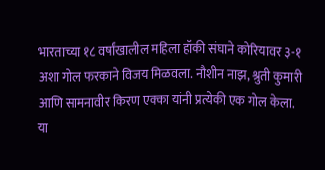भारताच्या १८ वर्षांखालील महिला हॉकी संघाने कोरियावर ३-१ अशा गोल फरकाने विजय मिळवला. नौशीन नाझ, श्रुती कुमारी आणि सामनावीर किरण एक्का यांनी प्रत्येकी एक गोल केला. या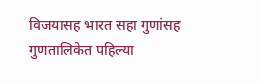विजयासह भारत सहा गुणांसह गुणतालिकेत पहिल्या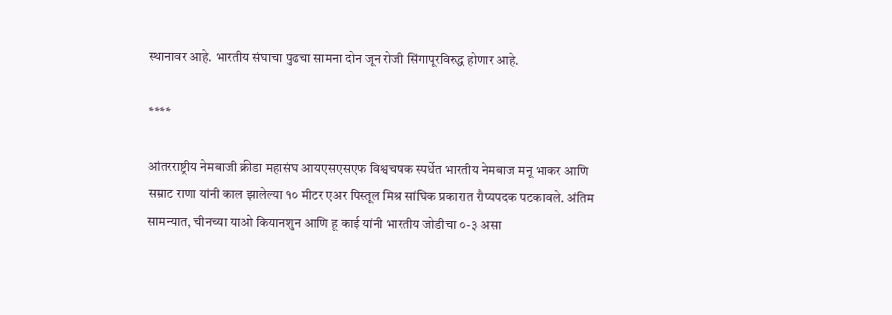स्थानावर आहे. भारतीय संघाचा पुढचा सामना दोन जून रोजी सिंगापूरविरुद्ध होणार आहे.

****

आंतरराष्ट्रीय नेमबाजी क्रीडा महासंघ आयएसएसएफ विश्वचषक स्पर्धेत भारतीय नेमबाज मनू भाकर आणि सम्राट राणा यांनी काल झालेल्या १० मीटर एअर पिस्तूल मिश्र सांघिक प्रकारात रौप्यपदक पटकावले. अंतिम सामन्यात, चीनच्या याओ कियानशुन आणि हू काई यांनी भारतीय जोडीचा ०-३ असा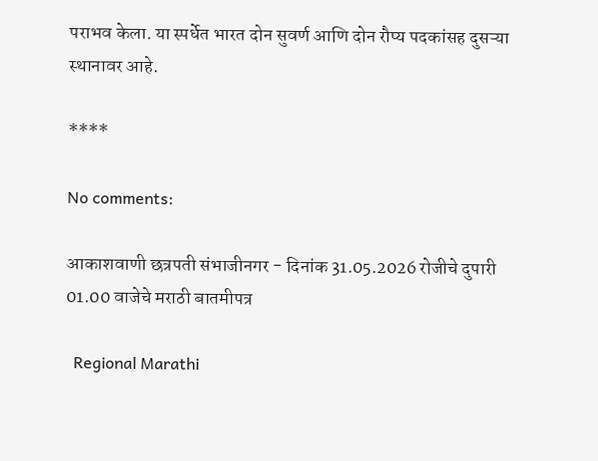पराभव केला. या स्पर्धेत भारत दोन सुवर्ण आणि दोन रौप्य पदकांसह दुसऱ्या स्थानावर आहे.

****

No comments:

आकाशवाणी छत्रपती संभाजीनगर - दिनांक 31.05.2026 रोजीचे दुपारी 01.00 वाजेचे मराठी बातमीपत्र

  Regional Marathi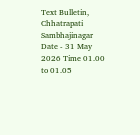Text Bulletin, Chhatrapati Sambhajinagar Date - 31 May 2026 Time 01.00 to 01.05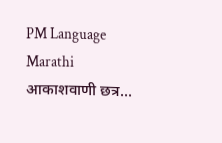PM Language Marathi आकाशवाणी छत्र...